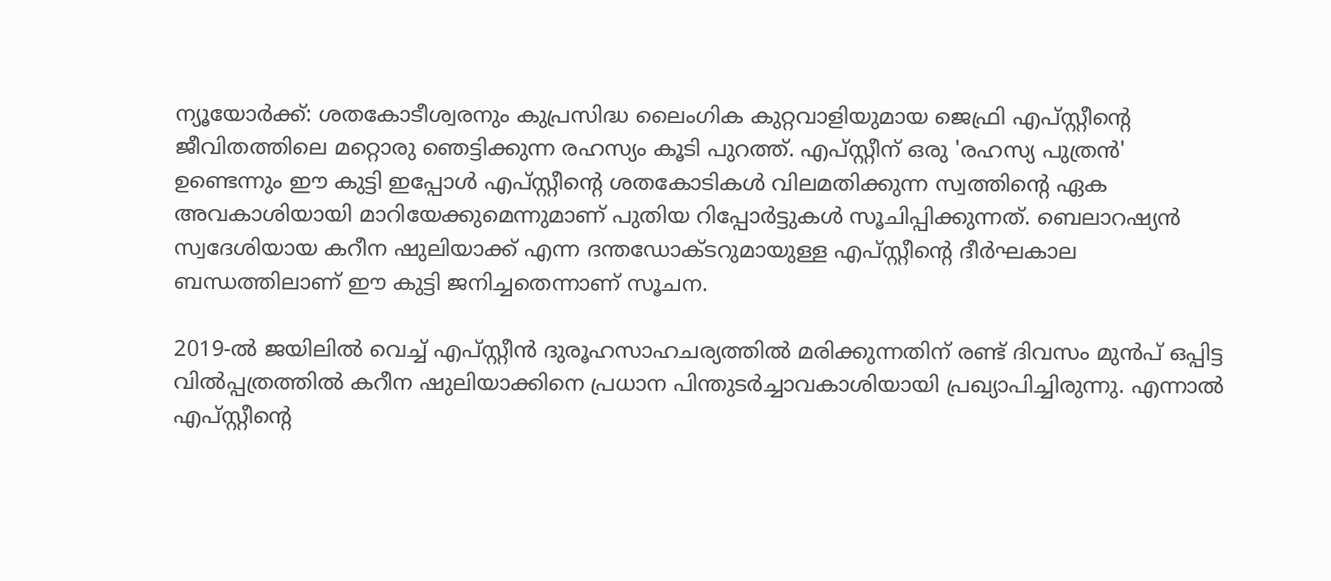ന്യൂയോര്‍ക്ക്: ശതകോടീശ്വരനും കുപ്രസിദ്ധ ലൈംഗിക കുറ്റവാളിയുമായ ജെഫ്രി എപ്സ്റ്റീന്റെ ജീവിതത്തിലെ മറ്റൊരു ഞെട്ടിക്കുന്ന രഹസ്യം കൂടി പുറത്ത്. എപ്സ്റ്റീന് ഒരു 'രഹസ്യ പുത്രന്‍' ഉണ്ടെന്നും ഈ കുട്ടി ഇപ്പോള്‍ എപ്സ്റ്റീന്റെ ശതകോടികള്‍ വിലമതിക്കുന്ന സ്വത്തിന്റെ ഏക അവകാശിയായി മാറിയേക്കുമെന്നുമാണ് പുതിയ റിപ്പോര്‍ട്ടുകള്‍ സൂചിപ്പിക്കുന്നത്. ബെലാറഷ്യന്‍ സ്വദേശിയായ കറീന ഷുലിയാക്ക് എന്ന ദന്തഡോക്ടറുമായുള്ള എപ്സ്റ്റീന്റെ ദീര്‍ഘകാല ബന്ധത്തിലാണ് ഈ കുട്ടി ജനിച്ചതെന്നാണ് സൂചന.

2019-ല്‍ ജയിലില്‍ വെച്ച് എപ്സ്റ്റീന്‍ ദുരൂഹസാഹചര്യത്തില്‍ മരിക്കുന്നതിന് രണ്ട് ദിവസം മുന്‍പ് ഒപ്പിട്ട വില്‍പ്പത്രത്തില്‍ കറീന ഷുലിയാക്കിനെ പ്രധാന പിന്തുടര്‍ച്ചാവകാശിയായി പ്രഖ്യാപിച്ചിരുന്നു. എന്നാല്‍ എപ്സ്റ്റീന്റെ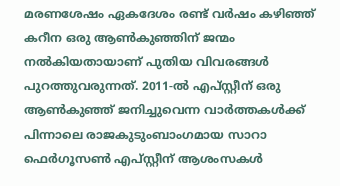മരണശേഷം ഏകദേശം രണ്ട് വര്‍ഷം കഴിഞ്ഞ് കറീന ഒരു ആണ്‍കുഞ്ഞിന് ജന്മം നല്‍കിയതായാണ് പുതിയ വിവരങ്ങള്‍ പുറത്തുവരുന്നത്. 2011-ല്‍ എപ്സ്റ്റീന് ഒരു ആണ്‍കുഞ്ഞ് ജനിച്ചുവെന്ന വാര്‍ത്തകള്‍ക്ക് പിന്നാലെ രാജകുടുംബാംഗമായ സാറാ ഫെര്‍ഗൂസണ്‍ എപ്സ്റ്റീന് ആശംസകള്‍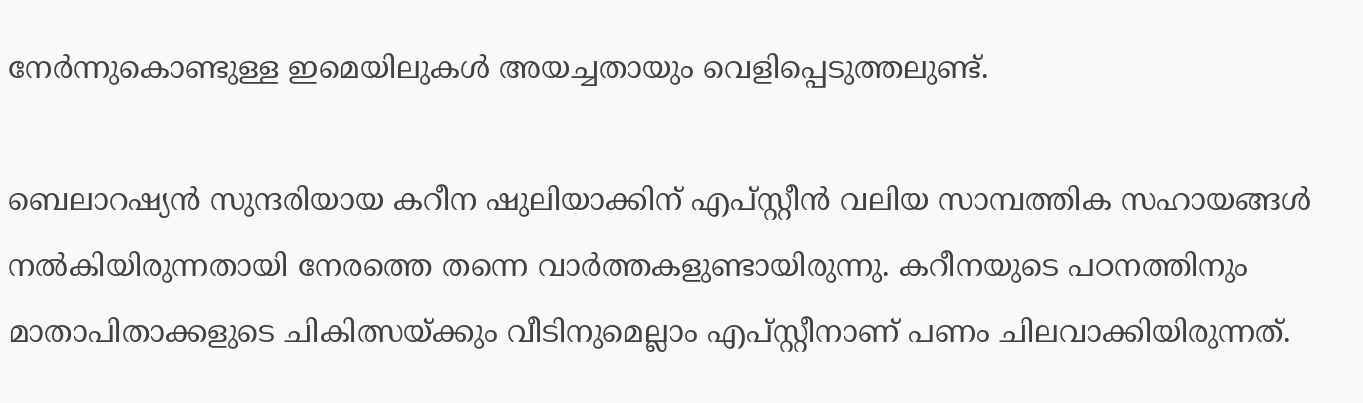നേര്‍ന്നുകൊണ്ടുള്ള ഇമെയിലുകള്‍ അയച്ചതായും വെളിപ്പെടുത്തലുണ്ട്.

ബെലാറഷ്യന്‍ സുന്ദരിയായ കറീന ഷുലിയാക്കിന് എപ്സ്റ്റീന്‍ വലിയ സാമ്പത്തിക സഹായങ്ങള്‍ നല്‍കിയിരുന്നതായി നേരത്തെ തന്നെ വാര്‍ത്തകളുണ്ടായിരുന്നു. കറീനയുടെ പഠനത്തിനും മാതാപിതാക്കളുടെ ചികിത്സയ്ക്കും വീടിനുമെല്ലാം എപ്സ്റ്റീനാണ് പണം ചിലവാക്കിയിരുന്നത്.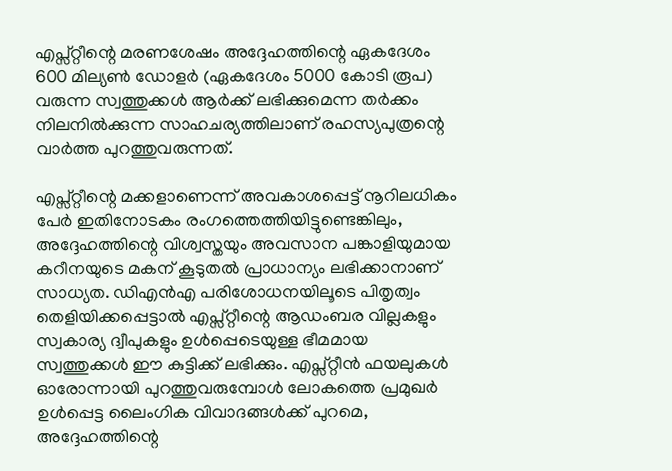എപ്സ്റ്റീന്റെ മരണശേഷം അദ്ദേഹത്തിന്റെ ഏകദേശം 600 മില്യണ്‍ ഡോളര്‍ (ഏകദേശം 5000 കോടി രൂപ) വരുന്ന സ്വത്തുക്കള്‍ ആര്‍ക്ക് ലഭിക്കുമെന്ന തര്‍ക്കം നിലനില്‍ക്കുന്ന സാഹചര്യത്തിലാണ് രഹസ്യപുത്രന്റെ വാര്‍ത്ത പുറത്തുവരുന്നത്.

എപ്സ്റ്റീന്റെ മക്കളാണെന്ന് അവകാശപ്പെട്ട് നൂറിലധികം പേര്‍ ഇതിനോടകം രംഗത്തെത്തിയിട്ടുണ്ടെങ്കിലും, അദ്ദേഹത്തിന്റെ വിശ്വസ്തയും അവസാന പങ്കാളിയുമായ കറീനയുടെ മകന് കൂടുതല്‍ പ്രാധാന്യം ലഭിക്കാനാണ് സാധ്യത. ഡിഎന്‍എ പരിശോധനയിലൂടെ പിതൃത്വം തെളിയിക്കപ്പെട്ടാല്‍ എപ്സ്റ്റീന്റെ ആഡംബര വില്ലകളും സ്വകാര്യ ദ്വീപുകളും ഉള്‍പ്പെടെയുള്ള ഭീമമായ സ്വത്തുക്കള്‍ ഈ കുട്ടിക്ക് ലഭിക്കും. എപ്സ്റ്റീന്‍ ഫയലുകള്‍ ഓരോന്നായി പുറത്തുവരുമ്പോള്‍ ലോകത്തെ പ്രമുഖര്‍ ഉള്‍പ്പെട്ട ലൈംഗിക വിവാദങ്ങള്‍ക്ക് പുറമെ, അദ്ദേഹത്തിന്റെ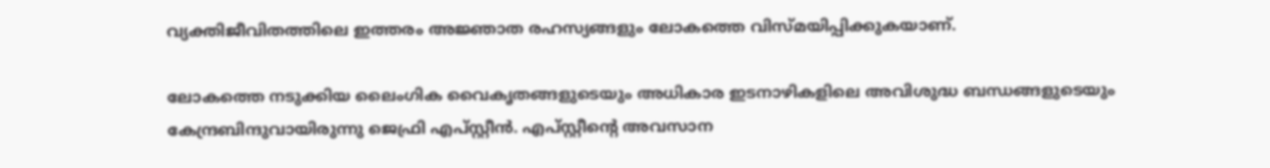വ്യക്തിജീവിതത്തിലെ ഇത്തരം അജ്ഞാത രഹസ്യങ്ങളും ലോകത്തെ വിസ്മയിപ്പിക്കുകയാണ്.

ലോകത്തെ നടുക്കിയ ലൈംഗിക വൈകൃതങ്ങളുടെയും അധികാര ഇടനാഴികളിലെ അവിശുദ്ധ ബന്ധങ്ങളുടെയും കേന്ദ്രബിന്ദുവായിരുന്നു ജെഫ്രി എപ്സ്റ്റീന്‍. എപ്സ്റ്റീന്റെ അവസാന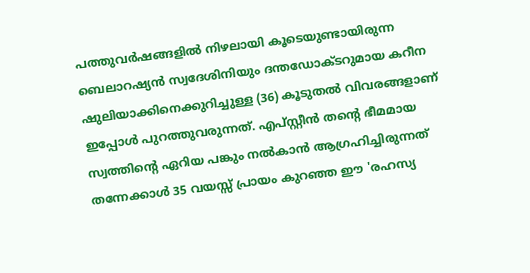പത്തുവര്‍ഷങ്ങളില്‍ നിഴലായി കൂടെയുണ്ടായിരുന്ന ബെലാറഷ്യന്‍ സ്വദേശിനിയും ദന്തഡോക്ടറുമായ കറീന ഷുലിയാക്കിനെക്കുറിച്ചുള്ള (36) കൂടുതല്‍ വിവരങ്ങളാണ് ഇപ്പോള്‍ പുറത്തുവരുന്നത്. എപ്സ്റ്റീന്‍ തന്റെ ഭീമമായ സ്വത്തിന്റെ ഏറിയ പങ്കും നല്‍കാന്‍ ആഗ്രഹിച്ചിരുന്നത് തന്നേക്കാള്‍ 35 വയസ്സ് പ്രായം കുറഞ്ഞ ഈ 'രഹസ്യ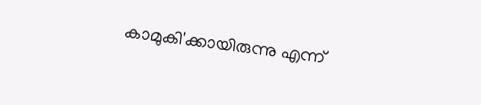കാമുകി'ക്കായിരുന്നു എന്ന്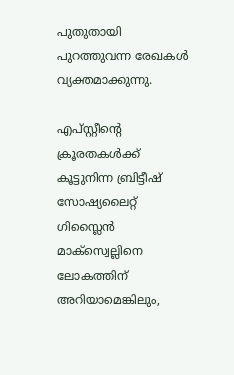പുതുതായി പുറത്തുവന്ന രേഖകള്‍ വ്യക്തമാക്കുന്നു.

എപ്സ്റ്റീന്റെ ക്രൂരതകള്‍ക്ക് കൂട്ടുനിന്ന ബ്രിട്ടീഷ് സോഷ്യലൈറ്റ് ഗിസ്ലൈന്‍ മാക്സ്വെല്ലിനെ ലോകത്തിന് അറിയാമെങ്കിലും,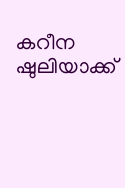കറീന ഷുലിയാക്ക്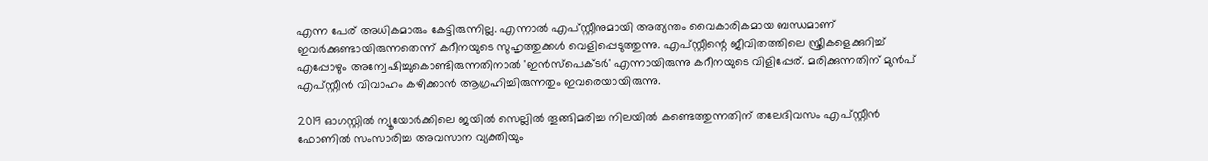എന്ന പേര് അധികമാരും കേട്ടിരുന്നില്ല. എന്നാല്‍ എപ്സ്റ്റീനുമായി അത്യന്തം വൈകാരികമായ ബന്ധമാണ് ഇവര്‍ക്കുണ്ടായിരുന്നതെന്ന് കറീനയുടെ സുഹൃത്തുക്കള്‍ വെളിപ്പെടുത്തുന്നു. എപ്സ്റ്റീന്റെ ജീവിതത്തിലെ സ്ത്രീകളെക്കുറിച്ച് എപ്പോഴും അന്വേഷിച്ചുകൊണ്ടിരുന്നതിനാല്‍ 'ഇന്‍സ്പെക്ടര്‍' എന്നായിരുന്നു കറീനയുടെ വിളിപ്പേര്. മരിക്കുന്നതിന് മുന്‍പ് എപ്സ്റ്റീന്‍ വിവാഹം കഴിക്കാന്‍ ആഗ്രഹിച്ചിരുന്നതും ഇവരെയായിരുന്നു.

2019 ഓഗസ്റ്റില്‍ ന്യൂയോര്‍ക്കിലെ ജയില്‍ സെല്ലില്‍ തൂങ്ങിമരിച്ച നിലയില്‍ കണ്ടെത്തുന്നതിന് തലേദിവസം എപ്സ്റ്റീന്‍ ഫോണില്‍ സംസാരിച്ച അവസാന വ്യക്തിയും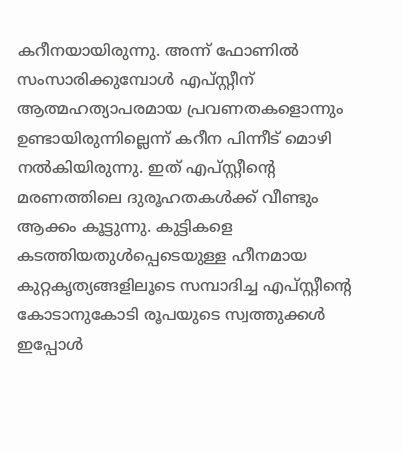കറീനയായിരുന്നു. അന്ന് ഫോണില്‍ സംസാരിക്കുമ്പോള്‍ എപ്സ്റ്റീന് ആത്മഹത്യാപരമായ പ്രവണതകളൊന്നും ഉണ്ടായിരുന്നില്ലെന്ന് കറീന പിന്നീട് മൊഴി നല്‍കിയിരുന്നു. ഇത് എപ്സ്റ്റീന്റെ മരണത്തിലെ ദുരൂഹതകള്‍ക്ക് വീണ്ടും ആക്കം കൂട്ടുന്നു. കുട്ടികളെ കടത്തിയതുള്‍പ്പെടെയുള്ള ഹീനമായ കുറ്റകൃത്യങ്ങളിലൂടെ സമ്പാദിച്ച എപ്സ്റ്റീന്റെ കോടാനുകോടി രൂപയുടെ സ്വത്തുക്കള്‍ ഇപ്പോള്‍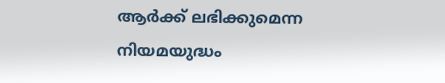ആര്‍ക്ക് ലഭിക്കുമെന്ന നിയമയുദ്ധം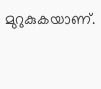മുറുകുകയാണ്.